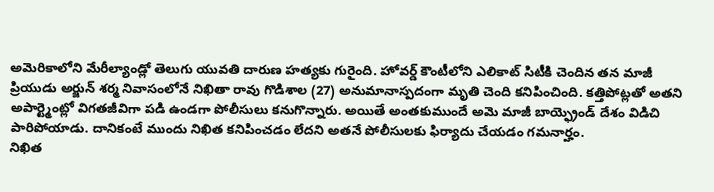అమెరికాలోని మేరీల్యాండ్లో తెలుగు యువతి దారుణ హత్యకు గురైంది. హోవర్డ్ కౌంటీలోని ఎలికాట్ సిటీకి చెందిన తన మాజీ ప్రియుడు అర్జున్ శర్మ నివాసంలోనే నిఖితా రావు గొడిశాల (27) అనుమానాస్పదంగా మృతి చెంది కనిపించింది. కత్తిపోట్లతో అతని అపార్ట్మెంట్లో విగతజీవిగా పడి ఉండగా పోలీసులు కనుగొన్నారు. అయితే అంతకుముందే అమె మాజీ బాయ్ఫ్రెండ్ దేశం విడిచి పారిపోయాడు. దానికంటే ముందు నిఖిత కనిపించడం లేదని అతనే పోలీసులకు ఫిర్యాదు చేయడం గమనార్హం.
నిఖిత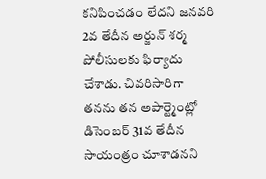కనిపించడం లేదని జనవరి 2వ తేదీన అర్జున్ శర్మ పోలీసులకు ఫిర్యాదు చేశాడు. చివరిసారిగా తనను తన అపార్ట్మెంట్లో డిసెంబర్ 31వ తేదీన సాయంత్రం చూశాడనని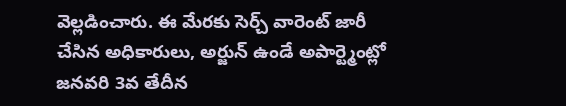వెల్లడించారు. ఈ మేరకు సెర్చ్ వారెంట్ జారీ చేసిన అధికారులు, అర్జున్ ఉండే అపార్ట్మెంట్లో జనవరి 3వ తేదీన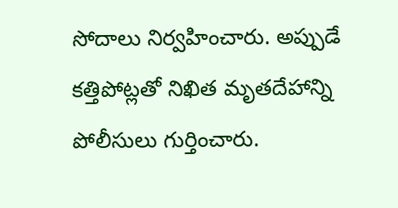సోదాలు నిర్వహించారు. అప్పుడే కత్తిపోట్లతో నిఖిత మృతదేహాన్ని పోలీసులు గుర్తించారు.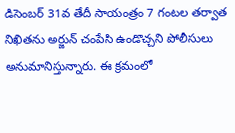డిసెంబర్ 31వ తేదీ సాయంత్రం 7 గంటల తర్వాత నిఖితను అర్జున్ చంపేసి ఉండొచ్చని పోలీసులు అనుమానిస్తున్నారు. ఈ క్రమంలో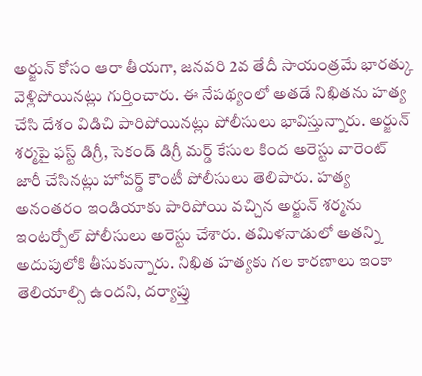అర్జున్ కోసం ఆరా తీయగా, జనవరి 2వ తేదీ సాయంత్రమే భారత్కు వెళ్లిపోయినట్లు గుర్తించారు. ఈ నేపథ్యంలో అతడే నిఖితను హత్య చేసి దేశం విడిచి పారిపోయినట్లు పోలీసులు భావిస్తున్నారు. అర్జున్ శర్మపై ఫస్ట్ డిగ్రీ, సెకండ్ డిగ్రీ మర్డ్ కేసుల కింద అరెస్టు వారెంట్ జారీ చేసినట్లు హోవర్డ్ కౌంటీ పోలీసులు తెలిపారు. హత్య అనంతరం ఇండియాకు పారిపోయి వచ్చిన అర్జున్ శర్మను ఇంటర్పోల్ పోలీసులు అరెస్టు చేశారు. తమిళనాడులో అతన్ని అదుపులోకి తీసుకున్నారు. నిఖిత హత్యకు గల కారణాలు ఇంకా తెలియాల్సి ఉందని, దర్యాప్తు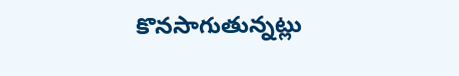కొనసాగుతున్నట్లు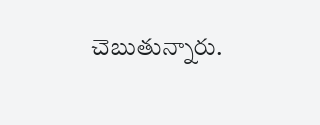చెబుతున్నారు.